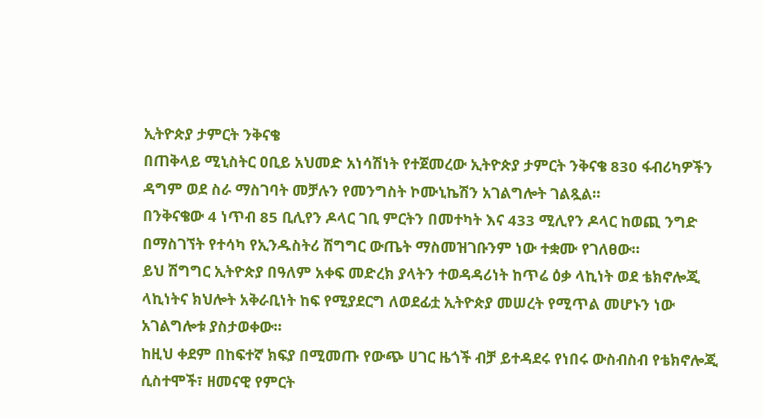ኢትዮጵያ ታምርት ንቅናቄ
በጠቅላይ ሚኒስትር ዐቢይ አህመድ አነሳሽነት የተጀመረው ኢትዮጵያ ታምርት ንቅናቄ 830 ፋብሪካዎችን ዳግም ወደ ስራ ማስገባት መቻሉን የመንግስት ኮሙኒኬሽን አገልግሎት ገልጿል።
በንቅናቄው 4 ነጥብ 85 ቢሊየን ዶላር ገቢ ምርትን በመተካት እና 433 ሚሊየን ዶላር ከወጪ ንግድ በማስገኘት የተሳካ የኢንዱስትሪ ሽግግር ውጤት ማስመዝገቡንም ነው ተቋሙ የገለፀው።
ይህ ሽግግር ኢትዮጵያ በዓለም አቀፍ መድረክ ያላትን ተወዳዳሪነት ከጥሬ ዕቃ ላኪነት ወደ ቴክኖሎጂ ላኪነትና ክህሎት አቅራቢነት ከፍ የሚያደርግ ለወደፊቷ ኢትዮጵያ መሠረት የሚጥል መሆኑን ነው አገልግሎቱ ያስታወቀው።
ከዚህ ቀደም በከፍተኛ ክፍያ በሚመጡ የውጭ ሀገር ዜጎች ብቻ ይተዳደሩ የነበሩ ውስብስብ የቴክኖሎጂ ሲስተሞች፣ ዘመናዊ የምርት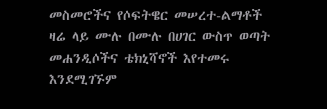መስመሮችና የሶፍትዌር መሠረተ-ልማቶች ዛሬ ላይ ሙሉ በሙሉ በሀገር ውስጥ ወጣት መሐንዲሶችና ቴክኒሻኖች እየተመሩ እንደሚገኙም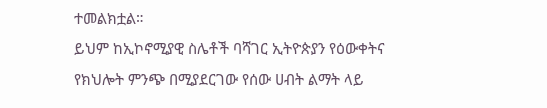ተመልክቷል።
ይህም ከኢኮኖሚያዊ ስሌቶች ባሻገር ኢትዮጵያን የዕውቀትና የክህሎት ምንጭ በሚያደርገው የሰው ሀብት ልማት ላይ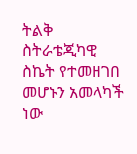ትልቅ ስትራቴጂካዊ ስኬት የተመዘገበ መሆኑን አመላካች ነው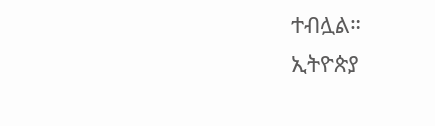ተብሏል።
ኢትዮጵያ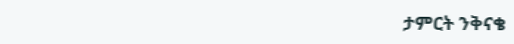ታምርት ንቅናቄ